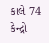કાલે 74 કેન્દ્રો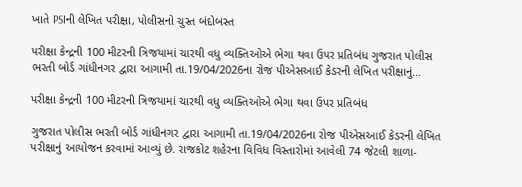ખાતે PSIની લેખિત પરીક્ષા, પોલીસનો ચુસ્ત બંદોબસ્ત

પરીક્ષા કેન્દ્રની 100 મીટરની ત્રિજયામાં ચારથી વધુ વ્યક્તિઓએ ભેગા થવા ઉપર પ્રતિબંધ ગુજરાત પોલીસ ભરતી બોર્ડ ગાંધીનગર દ્વારા આગામી તા.19/04/2026ના રોજ પીએસઆઈ કેડરની લેખિત પરીક્ષાનું…

પરીક્ષા કેન્દ્રની 100 મીટરની ત્રિજયામાં ચારથી વધુ વ્યક્તિઓએ ભેગા થવા ઉપર પ્રતિબંધ

ગુજરાત પોલીસ ભરતી બોર્ડ ગાંધીનગર દ્વારા આગામી તા.19/04/2026ના રોજ પીએસઆઈ કેડરની લેખિત પરીક્ષાનું આયોજન કરવામાં આવ્યું છે. રાજકોટ શહેરના વિવિધ વિસ્તારોમાં આવેલી 74 જેટલી શાળા-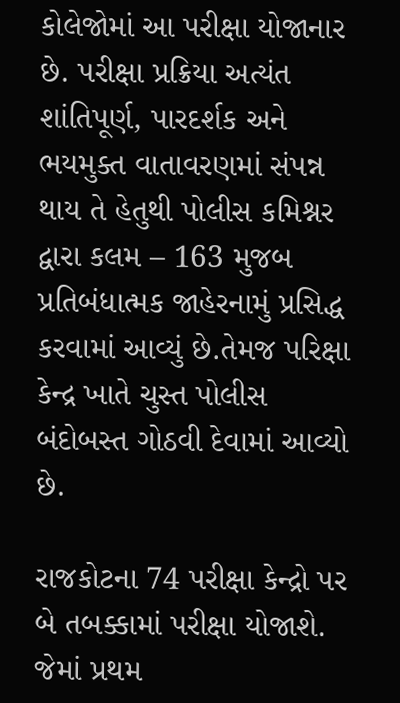કોલેજોમાં આ પરીક્ષા યોજાનાર છે. પરીક્ષા પ્રક્રિયા અત્યંત શાંતિપૂર્ણ, પારદર્શક અને ભયમુક્ત વાતાવરણમાં સંપન્ન થાય તે હેતુથી પોલીસ કમિશ્નર દ્વારા કલમ – 163 મુજબ પ્રતિબંધાત્મક જાહેરનામું પ્રસિદ્ધ કરવામાં આવ્યું છે.તેમજ પરિક્ષા કેન્દ્ર ખાતે ચુસ્ત પોલીસ બંદોબસ્ત ગોઠવી દેવામાં આવ્યો છે.

રાજકોટના 74 પરીક્ષા કેન્દ્રો પર બે તબક્કામાં પરીક્ષા યોજાશે. જેમાં પ્રથમ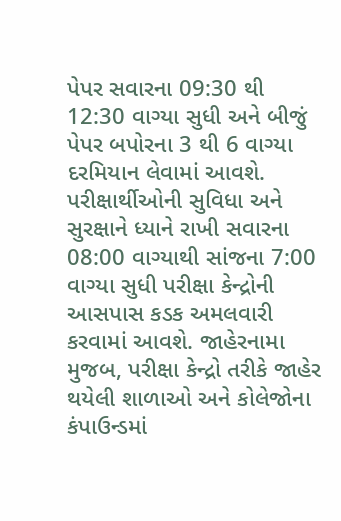પેપર સવારના 09:30 થી 12:30 વાગ્યા સુધી અને બીજું પેપર બપોરના 3 થી 6 વાગ્યા દરમિયાન લેવામાં આવશે. પરીક્ષાર્થીઓની સુવિધા અને સુરક્ષાને ધ્યાને રાખી સવારના 08:00 વાગ્યાથી સાંજના 7:00 વાગ્યા સુધી પરીક્ષા કેન્દ્રોની આસપાસ કડક અમલવારી કરવામાં આવશે. જાહેરનામા મુજબ, પરીક્ષા કેન્દ્રો તરીકે જાહેર થયેલી શાળાઓ અને કોલેજોના કંપાઉન્ડમાં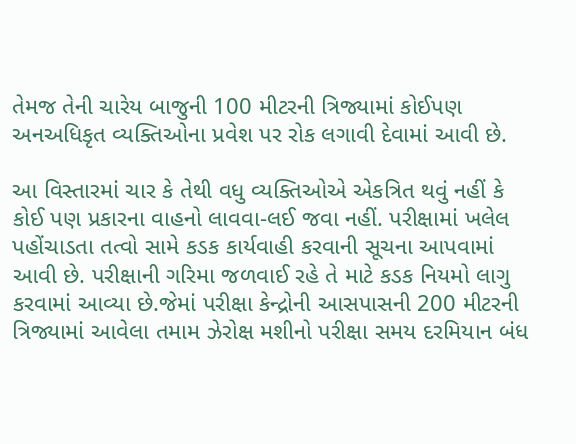તેમજ તેની ચારેય બાજુની 100 મીટરની ત્રિજ્યામાં કોઈપણ અનઅધિકૃત વ્યક્તિઓના પ્રવેશ પર રોક લગાવી દેવામાં આવી છે.

આ વિસ્તારમાં ચાર કે તેથી વધુ વ્યક્તિઓએ એકત્રિત થવું નહીં કે કોઈ પણ પ્રકારના વાહનો લાવવા-લઈ જવા નહીં. પરીક્ષામાં ખલેલ પહોંચાડતા તત્વો સામે કડક કાર્યવાહી કરવાની સૂચના આપવામાં આવી છે. પરીક્ષાની ગરિમા જળવાઈ રહે તે માટે કડક નિયમો લાગુ કરવામાં આવ્યા છે.જેમાં પરીક્ષા કેન્દ્રોની આસપાસની 200 મીટરની ત્રિજ્યામાં આવેલા તમામ ઝેરોક્ષ મશીનો પરીક્ષા સમય દરમિયાન બંધ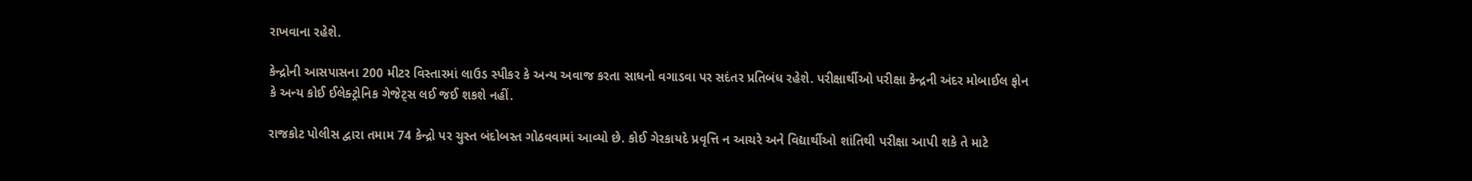રાખવાના રહેશે.

કેન્દ્રોની આસપાસના 200 મીટર વિસ્તારમાં લાઉડ સ્પીકર કે અન્ય અવાજ કરતા સાધનો વગાડવા પર સદંતર પ્રતિબંધ રહેશે. પરીક્ષાર્થીઓ પરીક્ષા કેન્દ્રની અંદર મોબાઈલ ફોન કે અન્ય કોઈ ઈલેક્ટ્રોનિક ગેજેટ્સ લઈ જઈ શકશે નહીં.

રાજકોટ પોલીસ દ્વારા તમામ 74 કેન્દ્રો પર ચુસ્ત બંદોબસ્ત ગોઠવવામાં આવ્યો છે. કોઈ ગેરકાયદે પ્રવૃત્તિ ન આચરે અને વિદ્યાર્થીઓ શાંતિથી પરીક્ષા આપી શકે તે માટે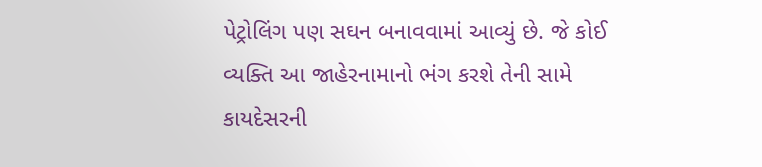પેટ્રોલિંગ પણ સઘન બનાવવામાં આવ્યું છે. જે કોઈ વ્યક્તિ આ જાહેરનામાનો ભંગ કરશે તેની સામે કાયદેસરની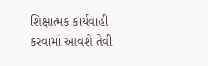શિક્ષાત્મક કાર્યવાહી કરવામાં આવશે તેવી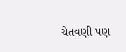ચેતવણી પણ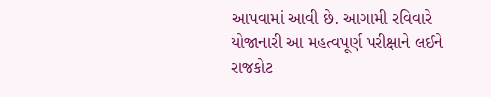આપવામાં આવી છે. આગામી રવિવારે યોજાનારી આ મહત્વપૂર્ણ પરીક્ષાને લઈને રાજકોટ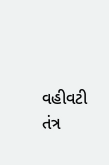વહીવટી તંત્ર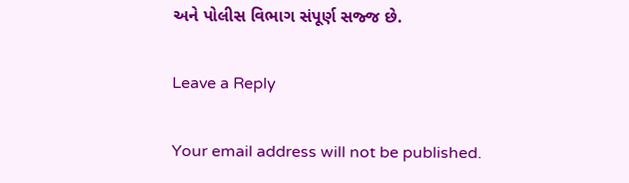અને પોલીસ વિભાગ સંપૂર્ણ સજ્જ છે.

Leave a Reply

Your email address will not be published.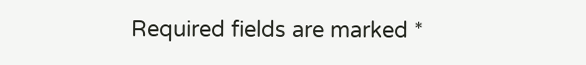Required fields are marked *